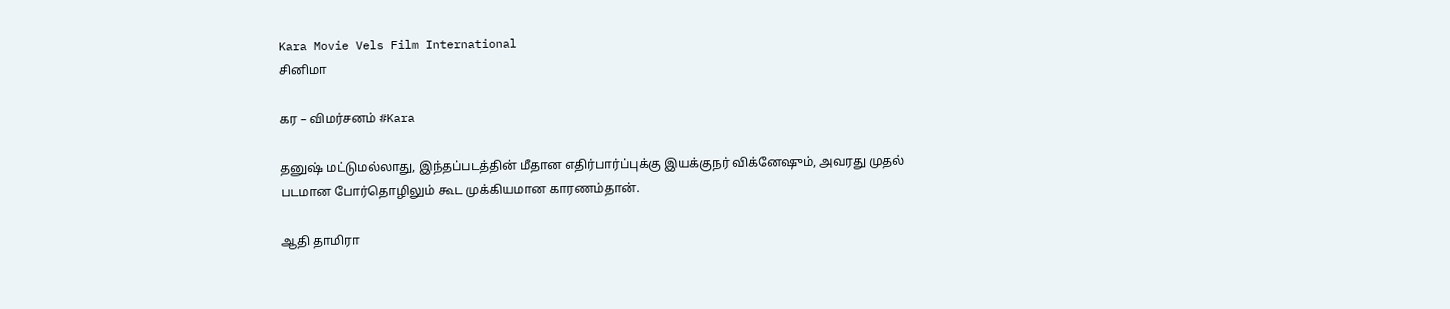Kara Movie Vels Film International
சினிமா

கர – விமர்சனம் #Kara

தனுஷ் மட்டுமல்லாது, இந்தப்படத்தின் மீதான எதிர்பார்ப்புக்கு இயக்குநர் விக்னேஷும், அவரது முதல் படமான போர்தொழிலும் கூட முக்கியமான காரணம்தான்.

ஆதி தாமிரா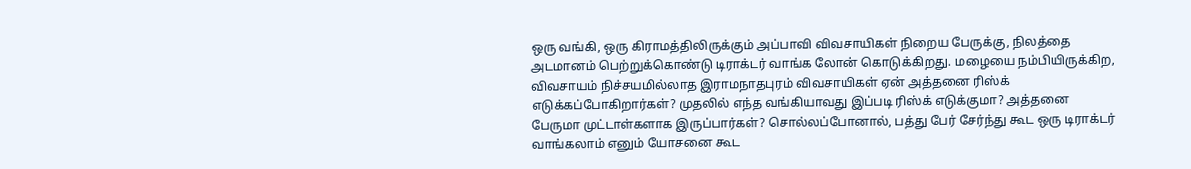ஒரு வங்கி, ஒரு கிராமத்திலிருக்கும் அப்பாவி விவசாயிகள் நிறைய பேருக்கு, நிலத்தை அடமானம் பெற்றுக்கொண்டு டிராக்டர் வாங்க லோன் கொடுக்கிறது. மழையை நம்பியிருக்கிற, விவசாயம் நிச்சயமில்லாத இராமநாதபுரம் விவசாயிகள் ஏன் அத்தனை ரிஸ்க் எடுக்கப்போகிறார்கள்? முதலில் எந்த வங்கியாவது இப்படி ரிஸ்க் எடுக்குமா? அத்தனை பேருமா முட்டாள்களாக இருப்பார்கள்? சொல்லப்போனால், பத்து பேர் சேர்ந்து கூட ஒரு டிராக்டர் வாங்கலாம் எனும் யோசனை கூட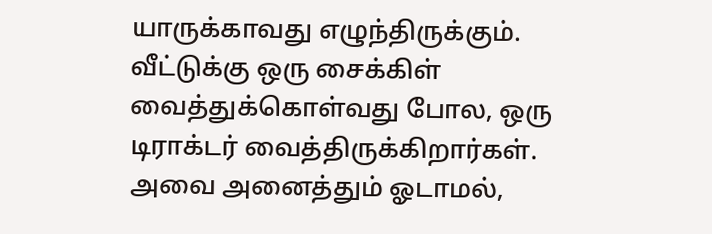யாருக்காவது எழுந்திருக்கும். வீட்டுக்கு ஒரு சைக்கிள் வைத்துக்கொள்வது போல, ஒரு டிராக்டர் வைத்திருக்கிறார்கள். அவை அனைத்தும் ஓடாமல்,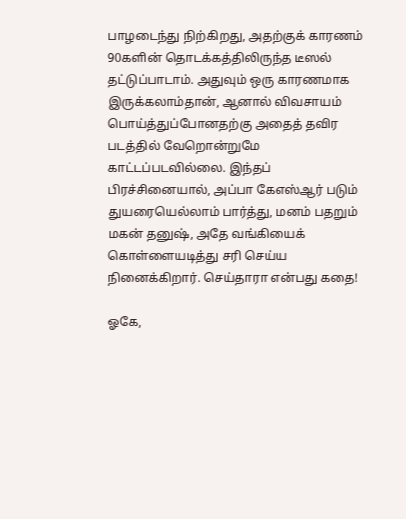பாழடைந்து நிற்கிறது, அதற்குக் காரணம் 90களின் தொடக்கத்திலிருந்த டீஸல் தட்டுப்பாடாம். அதுவும் ஒரு காரணமாக இருக்கலாம்தான், ஆனால் விவசாயம் பொய்த்துப்போனதற்கு அதைத் தவிர படத்தில் வேறொன்றுமே காட்டப்படவில்லை. இந்தப் பிரச்சினையால், அப்பா கேஎஸ்ஆர் படும் துயரையெல்லாம் பார்த்து, மனம் பதறும் மகன் தனுஷ், அதே வங்கியைக் கொள்ளையடித்து சரி செய்ய நினைக்கிறார். செய்தாரா என்பது கதை!

ஓகே,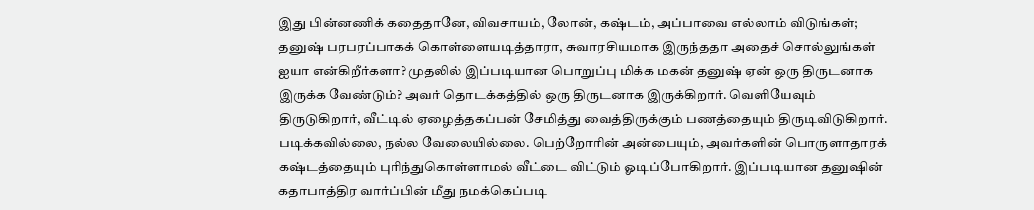இது பின்னணிக் கதைதானே, விவசாயம், லோன், கஷ்டம், அப்பாவை எல்லாம் விடுங்கள்; தனுஷ் பரபரப்பாகக் கொள்ளையடித்தாரா, சுவாரசியமாக இருந்ததா அதைச் சொல்லுங்கள் ஐயா என்கிறீர்களா? முதலில் இப்படியான பொறுப்பு மிக்க மகன் தனுஷ் ஏன் ஒரு திருடனாக இருக்க வேண்டும்? அவர் தொடக்கத்தில் ஒரு திருடனாக இருக்கிறார். வெளியேவும் திருடுகிறார், வீட்டில் ஏழைத்தகப்பன் சேமித்து வைத்திருக்கும் பணத்தையும் திருடிவிடுகிறார். படிக்கவில்லை, நல்ல வேலையில்லை. பெற்றோரின் அன்பையும், அவர்களின் பொருளாதாரக் கஷ்டத்தையும் புரிந்துகொள்ளாமல் வீட்டை விட்டும் ஓடிப்போகிறார். இப்படியான தனுஷின் கதாபாத்திர வார்ப்பின் மீது நமக்கெப்படி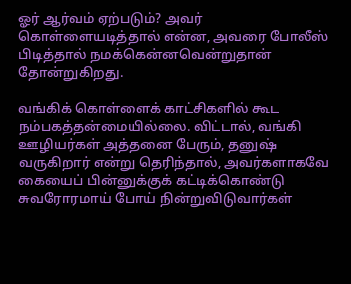ஓர் ஆர்வம் ஏற்படும்? அவர் கொள்ளையடித்தால் என்ன, அவரை போலீஸ் பிடித்தால் நமக்கென்னவென்றுதான் தோன்றுகிறது.

வங்கிக் கொள்ளைக் காட்சிகளில் கூட நம்பகத்தன்மையில்லை. விட்டால், வங்கி ஊழியர்கள் அத்தனை பேரும், தனுஷ் வருகிறார் என்று தெரிந்தால், அவர்களாகவே கையைப் பின்னுக்குக் கட்டிக்கொண்டு சுவரோரமாய் போய் நின்றுவிடுவார்கள்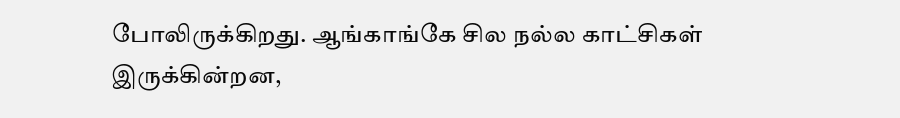போலிருக்கிறது. ஆங்காங்கே சில நல்ல காட்சிகள் இருக்கின்றன,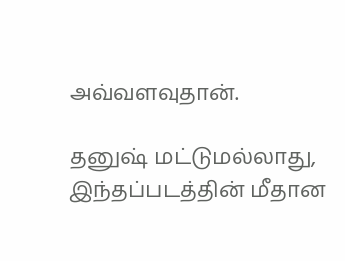அவ்வளவுதான்.

தனுஷ் மட்டுமல்லாது, இந்தப்படத்தின் மீதான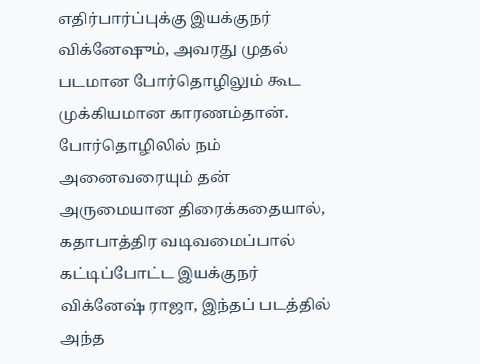எதிர்பார்ப்புக்கு இயக்குநர் விக்னேஷும், அவரது முதல் படமான போர்தொழிலும் கூட முக்கியமான காரணம்தான். போர்தொழிலில் நம் அனைவரையும் தன் அருமையான திரைக்கதையால், கதாபாத்திர வடிவமைப்பால் கட்டிப்போட்ட இயக்குநர் விக்னேஷ் ராஜா, இந்தப் படத்தில் அந்த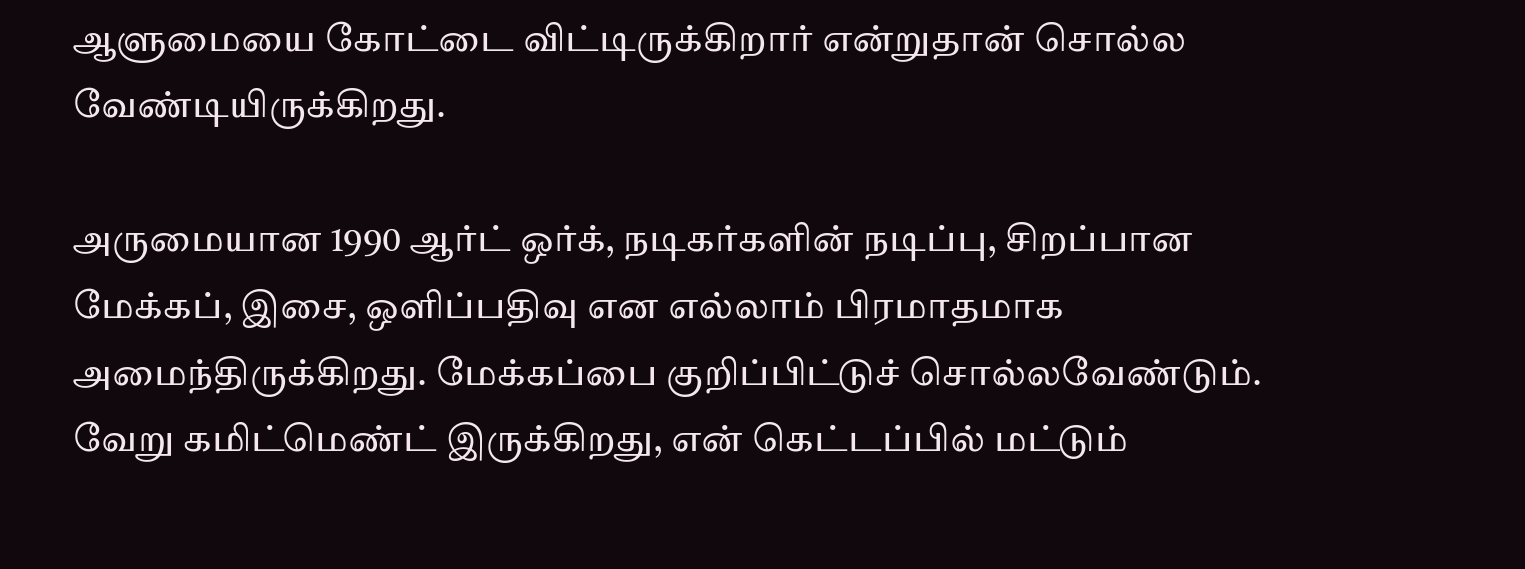ஆளுமையை கோட்டை விட்டிருக்கிறார் என்றுதான் சொல்ல வேண்டியிருக்கிறது.

அருமையான 1990 ஆர்ட் ஒர்க், நடிகர்களின் நடிப்பு, சிறப்பான மேக்கப், இசை, ஒளிப்பதிவு என எல்லாம் பிரமாதமாக அமைந்திருக்கிறது. மேக்கப்பை குறிப்பிட்டுச் சொல்லவேண்டும். வேறு கமிட்மெண்ட் இருக்கிறது, என் கெட்டப்பில் மட்டும்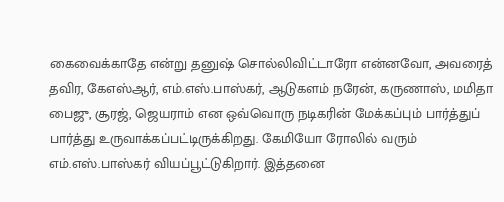கைவைக்காதே என்று தனுஷ் சொல்லிவிட்டாரோ என்னவோ, அவரைத் தவிர, கேஎஸ்ஆர், எம்.எஸ்.பாஸ்கர், ஆடுகளம் நரேன், கருணாஸ், மமிதா பைஜு, சூரஜ், ஜெயராம் என ஒவ்வொரு நடிகரின் மேக்கப்பும் பார்த்துப் பார்த்து உருவாக்கப்பட்டிருக்கிறது. கேமியோ ரோலில் வரும் எம்.எஸ்.பாஸ்கர் வியப்பூட்டுகிறார். இத்தனை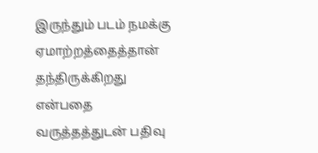இருந்தும் படம் நமக்கு ஏமாற்றத்தைத்தான் தந்திருக்கிறது என்பதை வருத்தத்துடன் பதிவு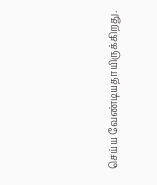செய்ய வேண்டியதாயிருக்கிறது.